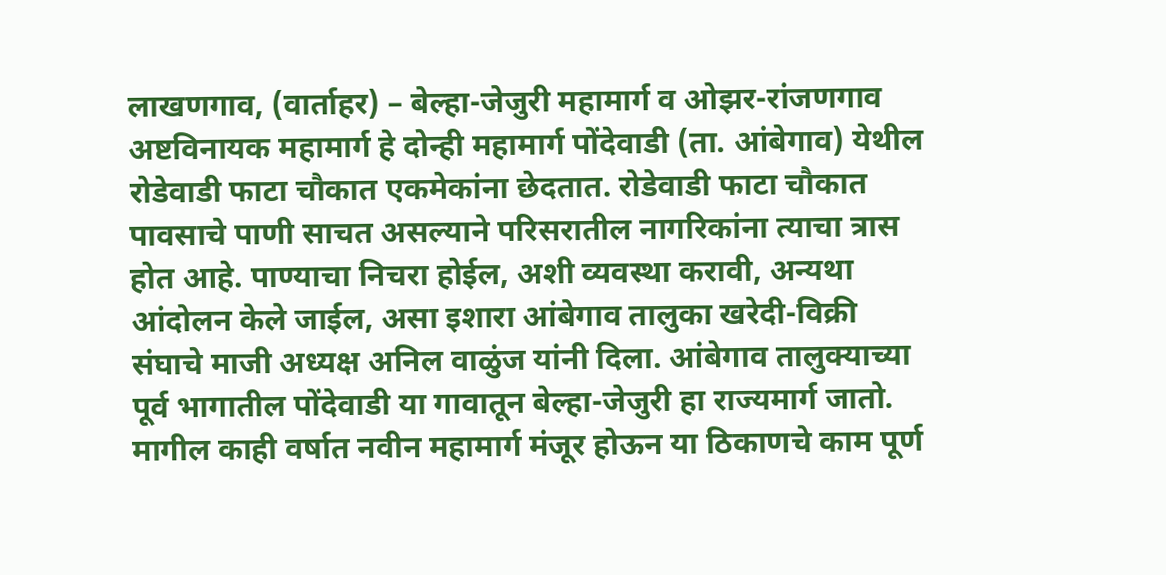लाखणगाव, (वार्ताहर) – बेल्हा-जेजुरी महामार्ग व ओझर-रांजणगाव अष्टविनायक महामार्ग हे दोन्ही महामार्ग पोंदेवाडी (ता. आंबेगाव) येथील रोडेवाडी फाटा चौकात एकमेकांना छेदतात. रोडेवाडी फाटा चौकात पावसाचे पाणी साचत असल्याने परिसरातील नागरिकांना त्याचा त्रास होत आहे. पाण्याचा निचरा होईल, अशी व्यवस्था करावी, अन्यथा आंदोलन केले जाईल, असा इशारा आंबेगाव तालुका खरेदी-विक्री संघाचे माजी अध्यक्ष अनिल वाळुंज यांनी दिला. आंबेगाव तालुक्याच्या पूर्व भागातील पोंदेवाडी या गावातून बेल्हा-जेजुरी हा राज्यमार्ग जातो. मागील काही वर्षात नवीन महामार्ग मंजूर होऊन या ठिकाणचे काम पूर्ण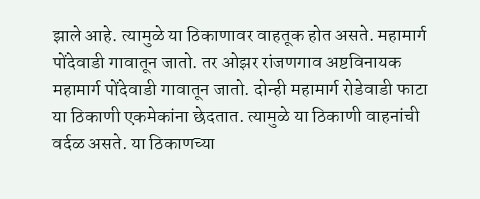झाले आहे. त्यामुळे या ठिकाणावर वाहतूक होत असते. महामार्ग पोंदेवाडी गावातून जातो. तर ओझर रांजणगाव अष्टविनायक महामार्ग पोंदेवाडी गावातून जातो. दोन्ही महामार्ग रोडेवाडी फाटा या ठिकाणी एकमेकांना छेदतात. त्यामुळे या ठिकाणी वाहनांची वर्दळ असते. या ठिकाणच्या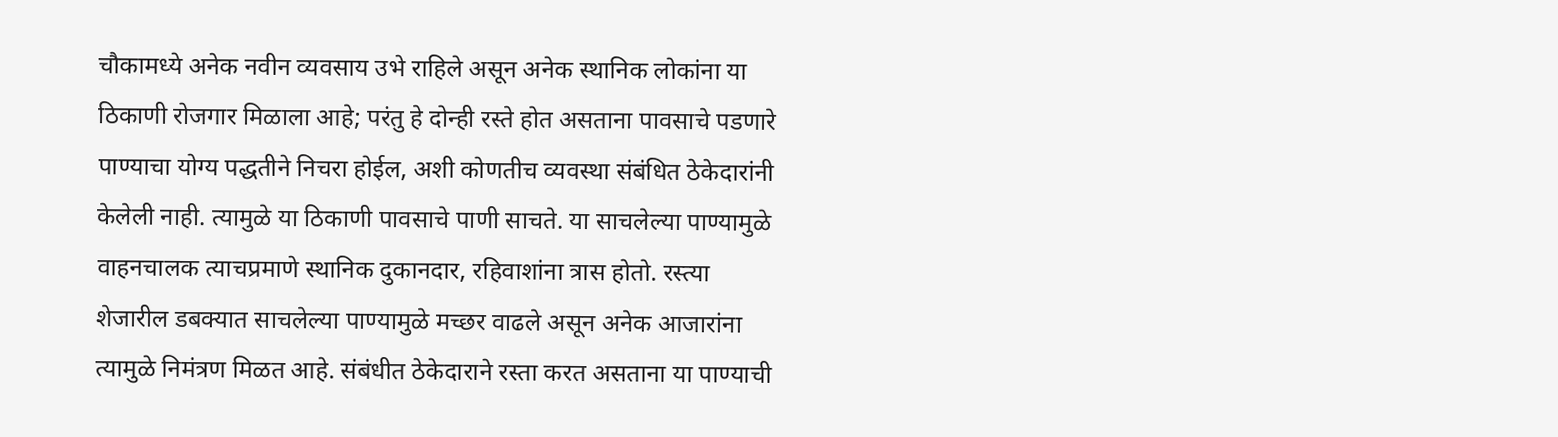चौकामध्ये अनेक नवीन व्यवसाय उभे राहिले असून अनेक स्थानिक लोकांना या ठिकाणी रोजगार मिळाला आहे; परंतु हे दोन्ही रस्ते होत असताना पावसाचे पडणारे पाण्याचा योग्य पद्धतीने निचरा होईल, अशी कोणतीच व्यवस्था संबंधित ठेकेदारांनी केलेली नाही. त्यामुळे या ठिकाणी पावसाचे पाणी साचते. या साचलेल्या पाण्यामुळे वाहनचालक त्याचप्रमाणे स्थानिक दुकानदार, रहिवाशांना त्रास होतो. रस्त्या शेजारील डबक्यात साचलेल्या पाण्यामुळे मच्छर वाढले असून अनेक आजारांना त्यामुळे निमंत्रण मिळत आहे. संबंधीत ठेकेदाराने रस्ता करत असताना या पाण्याची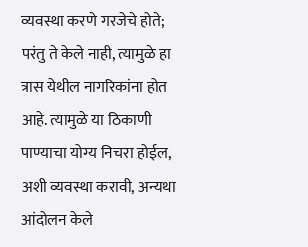व्यवस्था करणे गरजेचे होते; परंतु ते केले नाही, त्यामुळे हा त्रास येथील नागरिकांना होत आहे. त्यामुळे या ठिकाणी पाण्याचा योग्य निचरा होईल, अशी व्यवस्था करावी, अन्यथा आंदोलन केले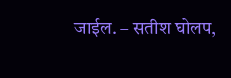जाईल. – सतीश घोलप,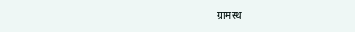ग्रामस्थ